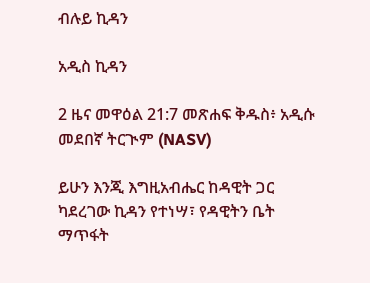ብሉይ ኪዳን

አዲስ ኪዳን

2 ዜና መዋዕል 21:7 መጽሐፍ ቅዱስ፥ አዲሱ መደበኛ ትርጒም (NASV)

ይሁን እንጂ እግዚአብሔር ከዳዊት ጋር ካደረገው ኪዳን የተነሣ፣ የዳዊትን ቤት ማጥፋት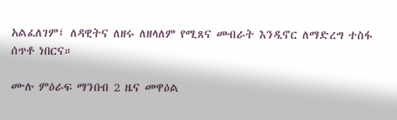አልፈለገም፤ ለዳዊትና ለዘሩ ለዘላለም የሚጸና መብራት እንዲኖር ለማድረግ ተስፋ ሰጥቶ ነበርና።

ሙሉ ምዕራፍ ማንበብ 2 ዜና መዋዕል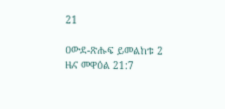21

ዐውደ-ጽሑፍ ይመልከቱ 2 ዜና መዋዕል 21:7